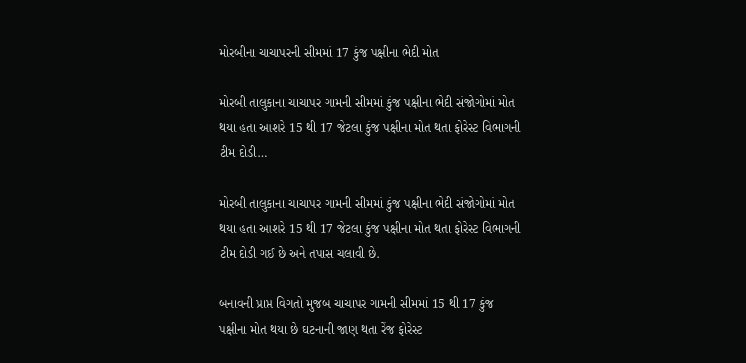મોરબીના ચાચાપરની સીમમાં 17 કુંજ પક્ષીના ભેદી મોત

મોરબી તાલુકાના ચાચાપર ગામની સીમમાં કુંજ પક્ષીના ભેદી સંજોગોમાં મોત થયા હતા આશરે 15 થી 17 જેટલા કુંજ પક્ષીના મોત થતા ફોરેસ્ટ વિભાગની ટીમ દોડી…

મોરબી તાલુકાના ચાચાપર ગામની સીમમાં કુંજ પક્ષીના ભેદી સંજોગોમાં મોત થયા હતા આશરે 15 થી 17 જેટલા કુંજ પક્ષીના મોત થતા ફોરેસ્ટ વિભાગની ટીમ દોડી ગઈ છે અને તપાસ ચલાવી છે.

બનાવની પ્રાપ્ત વિગતો મુજબ ચાચાપર ગામની સીમમાં 15 થી 17 કુંજ પક્ષીના મોત થયા છે ઘટનાની જાણ થતા રેંજ ફોરેસ્ટ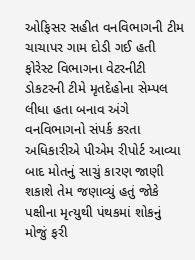ઓફિસર સહીત વનવિભાગની ટીમ ચાચાપર ગામ દોડી ગઈ હતી ફોરેસ્ટ વિભાગના વેટરનીટી ડોકટરની ટીમે મૃતદેહોના સેમ્પલ લીધા હતા બનાવ અંગે વનવિભાગનો સંપર્ક કરતા અધિકારીએ પીએમ રીપોર્ટ આવ્યા બાદ મોતનું સાચું કારણ જાણી શકાશે તેમ જણાવ્યું હતું જોકે પક્ષીના મૃત્યુથી પંથકમાં શોકનું મોજું ફરી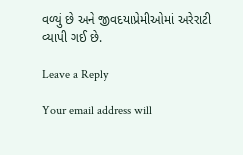વળ્યું છે અને જીવદયાપ્રેમીઓમાં અરેરાટી વ્યાપી ગઈ છે.

Leave a Reply

Your email address will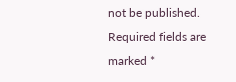not be published. Required fields are marked *